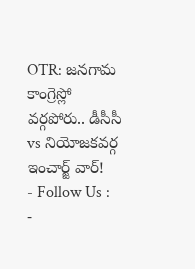OTR: జనగామ కాంగ్రెస్లో వర్గపోరు.. డీసీసీ vs నియోజకవర్గ ఇంచార్జ్ వార్!
- Follow Us :
-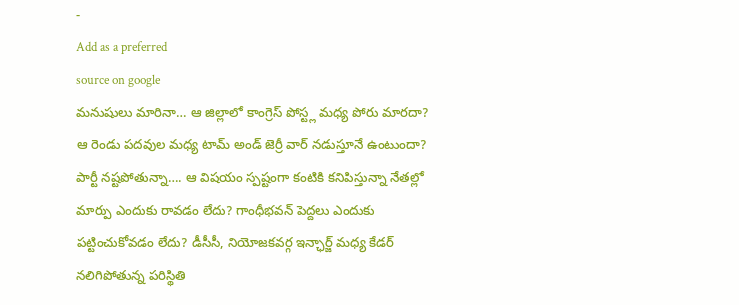-
Add as a preferred
source on google
మనుషులు మారినా… ఆ జిల్లాలో కాంగ్రెస్ పోస్ట్ల మధ్య పోరు మారదా? ఆ రెండు పదవుల మధ్య టామ్ అండ్ జెర్రీ వార్ నడుస్తూనే ఉంటుందా? పార్టీ నష్టపోతున్నా…. ఆ విషయం స్పష్టంగా కంటికి కనిపిస్తున్నా నేతల్లో మార్పు ఎందుకు రావడం లేదు? గాంధీభవన్ పెద్దలు ఎందుకు పట్టించుకోవడం లేదు? డీసీసీ, నియోజకవర్గ ఇన్ఛార్జ్ మధ్య కేడర్ నలిగిపోతున్న పరిస్థితి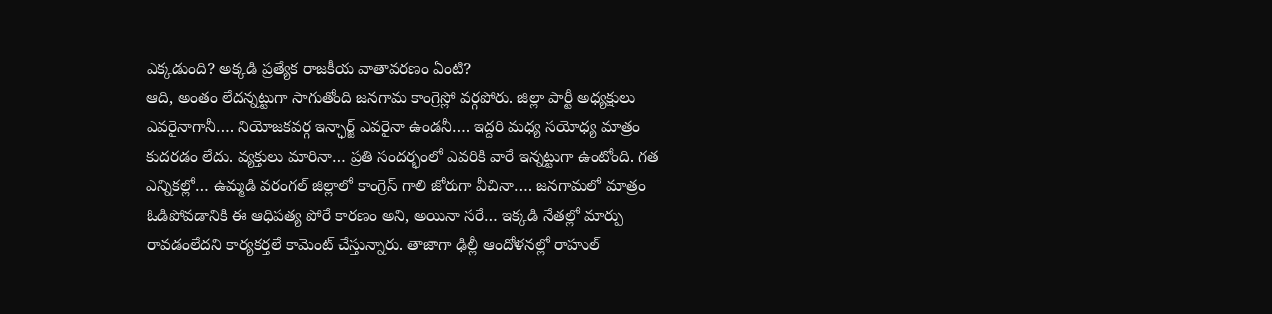ఎక్కడుంది? అక్కడి ప్రత్యేక రాజకీయ వాతావరణం ఏంటి?
ఆది, అంతం లేదన్నట్టుగా సాగుతోంది జనగామ కాంగ్రెస్లో వర్గపోరు. జిల్లా పార్టీ అధ్యక్షులు ఎవరైనాగానీ…. నియోజకవర్గ ఇన్ఛార్జ్ ఎవరైనా ఉండనీ…. ఇద్దరి మధ్య సయోధ్య మాత్రం కుదరడం లేదు. వ్యక్తులు మారినా… ప్రతి సందర్భంలో ఎవరికి వారే ఇన్నట్టుగా ఉంటోంది. గత ఎన్నికల్లో… ఉమ్మడి వరంగల్ జిల్లాలో కాంగ్రెస్ గాలి జోరుగా వీచినా…. జనగామలో మాత్రం ఓడిపోవడానికి ఈ ఆధిపత్య పోరే కారణం అని, అయినా సరే… ఇక్కడి నేతల్లో మార్పు రావడంలేదని కార్యకర్తలే కామెంట్ చేస్తున్నారు. తాజాగా ఢిల్లీ ఆందోళనల్లో రాహుల్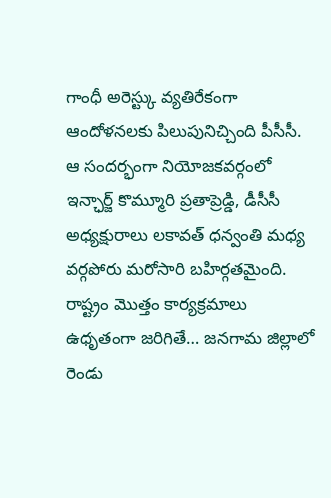గాంధీ అరెస్ట్కు వ్యతిరేకంగా ఆందోళనలకు పిలుపునిచ్చింది పీసీసీ. ఆ సందర్భంగా నియోజకవర్గంలో ఇన్ఛార్జ్ కొమ్మూరి ప్రతాప్రెడ్డి, డీసీసీ అధ్యక్షురాలు లకావత్ ధన్వంతి మధ్య వర్గపోరు మరోసారి బహిర్గతమైంది. రాష్ట్రం మొత్తం కార్యక్రమాలు ఉధృతంగా జరిగితే… జనగామ జిల్లాలో రెండు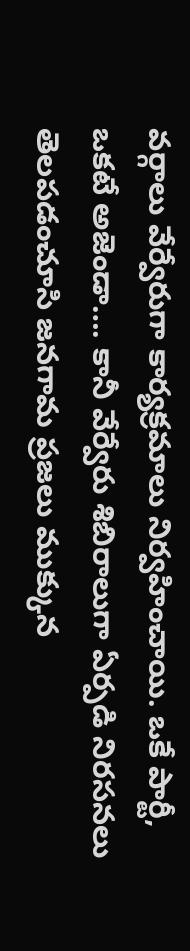వర్గాలు వేర్వేరుగా కార్యక్రమాలు నిర్వహించాయి. ఒకే పార్టీ, ఒకటే అజెండా…. కానీ వేర్వేరు శిబిరాలుగా ఏర్పడి నిరసనలు తెలపడంచూసి జనగామ ప్రజలు ముక్కున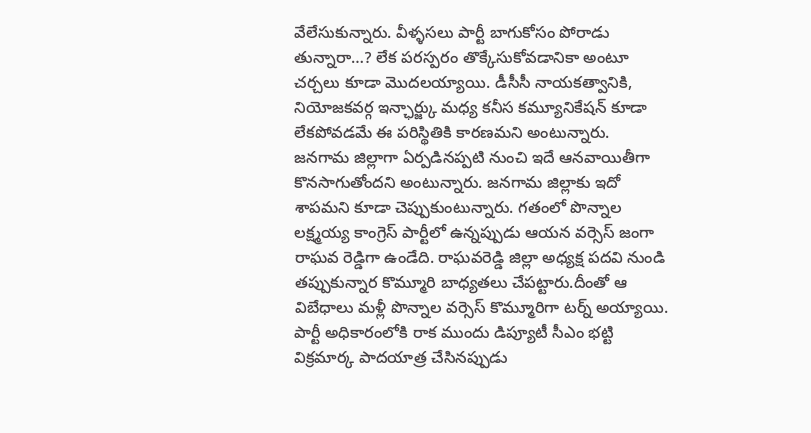వేలేసుకున్నారు. వీళ్ళసలు పార్టీ బాగుకోసం పోరాడు తున్నారా…? లేక పరస్పరం తొక్కేసుకోవడానికా అంటూ చర్చలు కూడా మొదలయ్యాయి. డీసీసీ నాయకత్వానికి, నియోజకవర్గ ఇన్ఛార్జ్కు మధ్య కనీస కమ్యూనికేషన్ కూడా లేకపోవడమే ఈ పరిస్థితికి కారణమని అంటున్నారు. జనగామ జిల్లాగా ఏర్పడినప్పటి నుంచి ఇదే ఆనవాయితీగా కొనసాగుతోందని అంటున్నారు. జనగామ జిల్లాకు ఇదో శాపమని కూడా చెప్పుకుంటున్నారు. గతంలో పొన్నాల లక్ష్మయ్య కాంగ్రెస్ పార్టీలో ఉన్నప్పుడు ఆయన వర్సెస్ జంగా రాఘవ రెడ్డిగా ఉండేది. రాఘవరెడ్డి జిల్లా అధ్యక్ష పదవి నుండి తప్పుకున్నార కొమ్మూరి బాధ్యతలు చేపట్టారు.దీంతో ఆ విబేధాలు మళ్లీ పొన్నాల వర్సెస్ కొమ్మూరిగా టర్న్ అయ్యాయి.
పార్టీ అధికారంలోకి రాక ముందు డిప్యూటీ సీఎం భట్టి విక్రమార్క పాదయాత్ర చేసినప్పుడు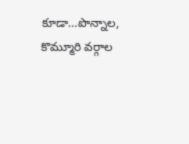కూడా…పొన్నాల, కొమ్మూరి వర్గాల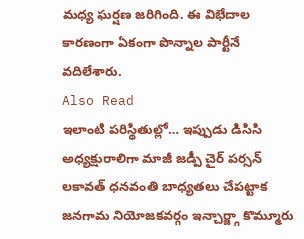మధ్య ఘర్షణ జరిగింది. ఈ విభేదాల కారణంగా ఏకంగా పొన్నాల పార్టీనే వదిలేశారు.
Also Read
ఇలాంటి పరిస్థితుల్లో… ఇప్పుడు డిసిసి అధ్యక్షురాలిగా మాజీ జడ్పీ చైర్ పర్సన్ లకావత్ ధనవంతి బాధ్యతలు చేపట్టాక జనగామ నియోజకవర్గం ఇన్చార్జ్గా కొమ్మూరు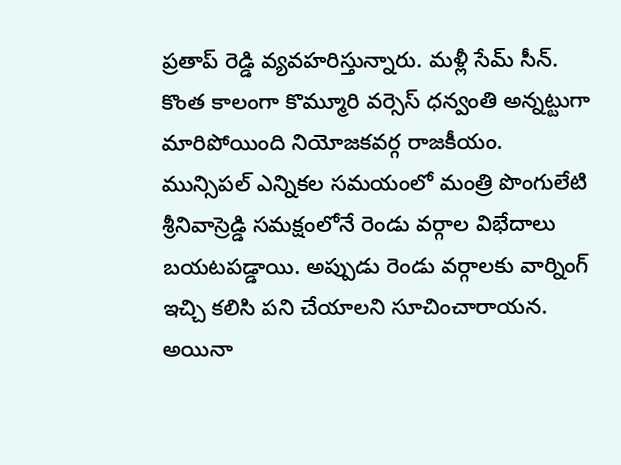ప్రతాప్ రెడ్డి వ్యవహరిస్తున్నారు. మళ్లీ సేమ్ సీన్. కొంత కాలంగా కొమ్మూరి వర్సెస్ ధన్వంతి అన్నట్టుగా మారిపోయింది నియోజకవర్గ రాజకీయం. మున్సిపల్ ఎన్నికల సమయంలో మంత్రి పొంగులేటి శ్రీనివాస్రెడ్డి సమక్షంలోనే రెండు వర్గాల విభేదాలు బయటపడ్డాయి. అప్పుడు రెండు వర్గాలకు వార్నింగ్ ఇచ్చి కలిసి పని చేయాలని సూచించారాయన.
అయినా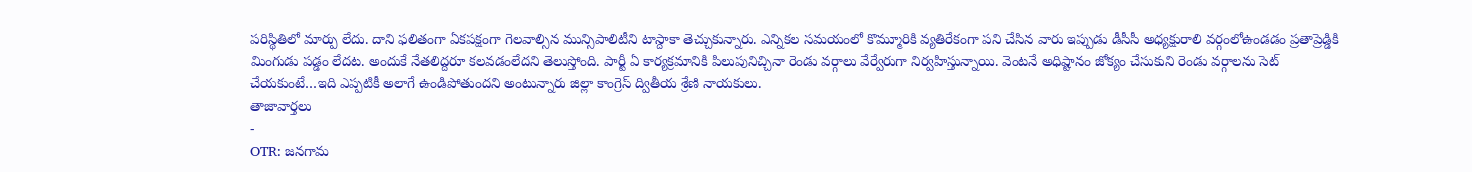పరిస్థితిలో మార్పు లేదు. దాని ఫలితంగా ఏకపక్షంగా గెలవాల్సిన మున్సిపాలిటీని టాస్దాకా తెచ్చుకున్నారు. ఎన్నికల సమయంలో కొమ్మూరికి వ్యతిరేకంగా పని చేసిన వారు ఇప్పుడు డీసీసీ అధ్యక్షురాలి వర్గంలోఉండడం ప్రతాప్రెడ్డికి మింగుడు పడ్డం లేదట. అందుకే నేతలిద్దరూ కలవడంలేదని తెలుస్తోంది. పార్టీ ఏ కార్యక్రమానికి పిలుపునిచ్చినా రెండు వర్గాలు వేర్వేరుగా నిర్వహిస్తున్నాయి. వెంటనే అధిష్టానం జోక్యం చేసుకుని రెండు వర్గాలను సెట్ చేయకుంటే…ఇది ఎప్పటికీ అలాగే ఉండిపోతుందని అంటున్నారు జిల్లా కాంగ్రెస్ ద్వితీయ శ్రేణి నాయకులు.
తాజావార్తలు
-
OTR: జనగామ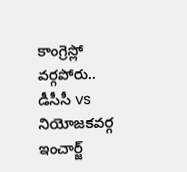కాంగ్రెస్లో వర్గపోరు.. డీసీసీ vs నియోజకవర్గ ఇంచార్జ్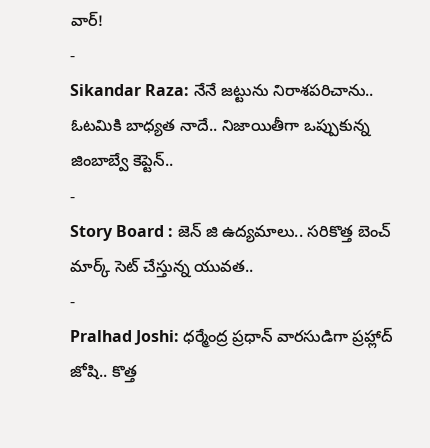వార్!
-
Sikandar Raza: నేనే జట్టును నిరాశపరిచాను.. ఓటమికి బాధ్యత నాదే.. నిజాయితీగా ఒప్పుకున్న జింబాబ్వే కెప్టెన్..
-
Story Board : జెన్ జి ఉద్యమాలు.. సరికొత్త బెంచ్ మార్క్ సెట్ చేస్తున్న యువత..
-
Pralhad Joshi: ధర్మేంద్ర ప్రధాన్ వారసుడిగా ప్రహ్లాద్ జోషి.. కొత్త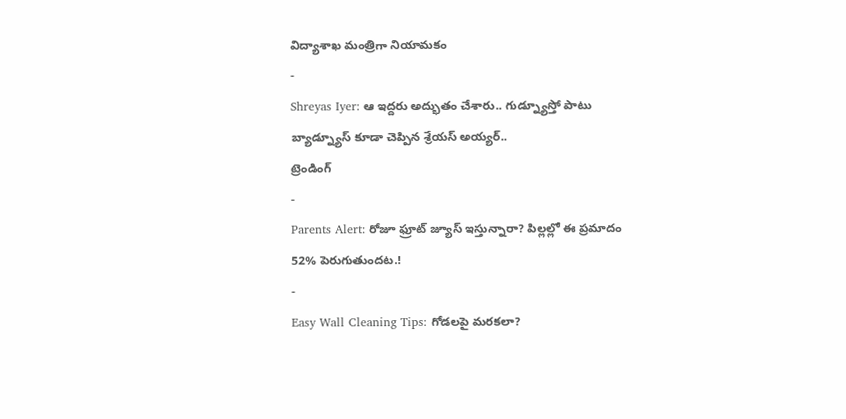విద్యాశాఖ మంత్రిగా నియామకం
-
Shreyas Iyer: ఆ ఇద్దరు అద్భుతం చేశారు.. గుడ్న్యూస్తో పాటు బ్యాడ్న్యూస్ కూడా చెప్పిన శ్రేయస్ అయ్యర్..
ట్రెండింగ్
-
Parents Alert: రోజూ ఫ్రూట్ జ్యూస్ ఇస్తున్నారా? పిల్లల్లో ఈ ప్రమాదం 52% పెరుగుతుందట.!
-
Easy Wall Cleaning Tips: గోడలపై మరకలా?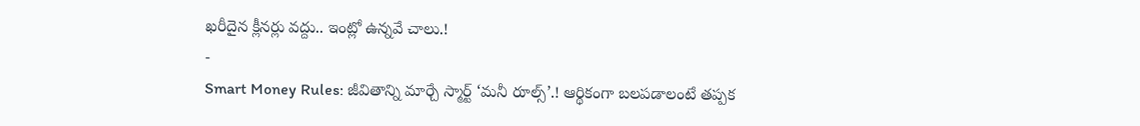ఖరీదైన క్లీనర్లు వద్దు.. ఇంట్లో ఉన్నవే చాలు.!
-
Smart Money Rules: జీవితాన్ని మార్చే స్మార్ట్ ‘మనీ రూల్స్’.! ఆర్థికంగా బలపడాలంటే తప్పక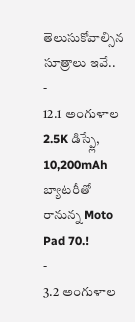తెలుసుకోవాల్సిన సూత్రాలు ఇవే..
-
12.1 అంగుళాల 2.5K డిస్ప్లే, 10,200mAh బ్యాటరీతో రానున్న Moto Pad 70.!
-
3.2 అంగుళాల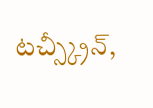టచ్స్క్రీన్,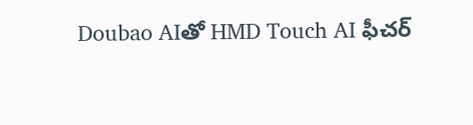Doubao AIతో HMD Touch AI ఫీచర్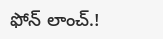ఫోన్ లాంచ్.!